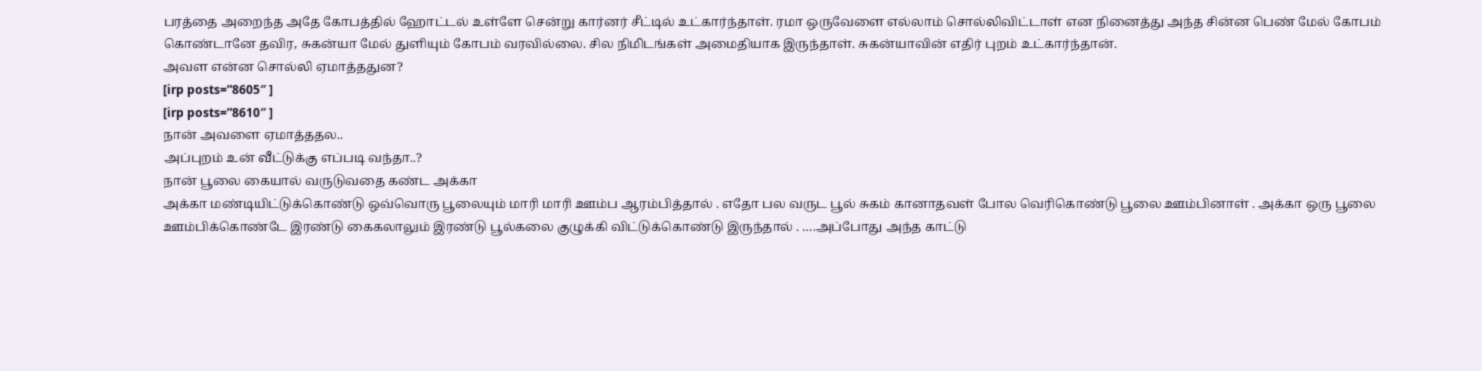பரத்தை அறைந்த அதே கோபத்தில் ஹோட்டல் உள்ளே சென்று கார்னர் சீட்டில் உட்கார்ந்தாள். ரமா ஒருவேளை எல்லாம் சொல்லிவிட்டாள் என நினைத்து அந்த சின்ன பெண் மேல் கோபம் கொண்டானே தவிர, சுகன்யா மேல் துளியும் கோபம் வரவில்லை. சில நிமிடங்கள் அமைதியாக இருந்தாள். சுகன்யாவின் எதிர் புறம் உட்கார்ந்தான்.
அவள என்ன சொல்லி ஏமாத்ததுன?
[irp posts=”8605″ ]
[irp posts=”8610″ ]
நான் அவளை ஏமாத்ததல..
அப்புறம் உன் வீட்டுக்கு எப்படி வந்தா..?
நான் பூலை கையால் வருடுவதை கண்ட அக்கா
அக்கா மண்டியிட்டுக்கொண்டு ஒவ்வொரு பூலையும் மாரி மாரி ஊம்ப ஆரம்பித்தால் . எதோ பல வருட பூல் சுகம் கானாதவள் போல வெரிகொண்டு பூலை ஊம்பினாள் . அக்கா ஒரு பூலை ஊம்பிக்கொண்டே இரண்டு கைகலாலும் இரண்டு பூல்கலை குழுக்கி விட்டுக்கொண்டு இருந்தால் . ….அப்போது அந்த காட்டு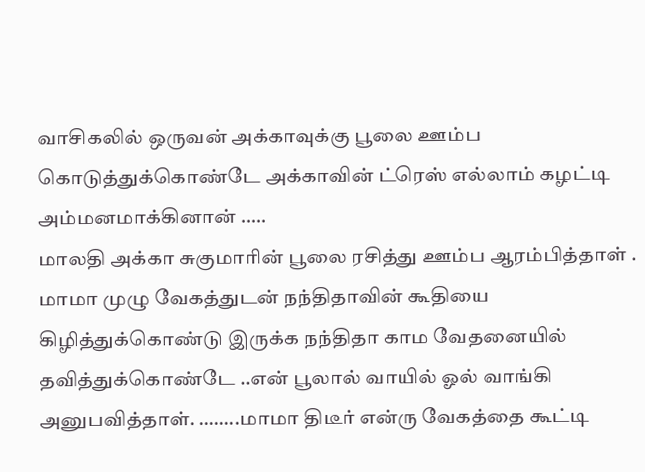வாசிகலில் ஒருவன் அக்காவுக்கு பூலை ஊம்ப கொடுத்துக்கொண்டே அக்காவின் ட்ரெஸ் எல்லாம் கழட்டி அம்மனமாக்கினான் …..
மாலதி அக்கா சுகுமாரின் பூலை ரசித்து ஊம்ப ஆரம்பித்தாள் . மாமா முழு வேகத்துடன் நந்திதாவின் கூதியை கிழித்துக்கொண்டு இருக்க நந்திதா காம வேதனையில் தவித்துக்கொண்டே ..என் பூலால் வாயில் ஓல் வாங்கி அனுபவித்தாள். ……..மாமா திடீர் என்ரு வேகத்தை கூட்டி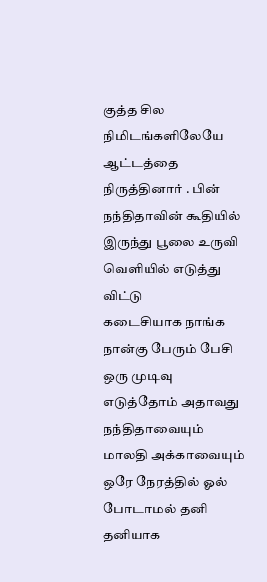குத்த சில நிமிடங்களிலேயே ஆட்டத்தை நிருத்தினார் . பின் நந்திதாவின் கூதியில் இருந்து பூலை உருவி வெளியில் எடுத்து விட்டு
கடைசியாக நாங்க நான்கு பேரும் பேசி ஒரு முடிவு எடுத்தோம் அதாவது நந்திதாவையும் மாலதி அக்காவையும் ஒரே நேரத்தில் ஓல் போடாமல் தனி தனியாக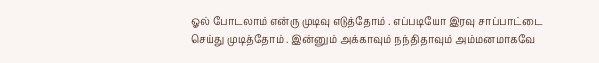ஓல் போடலாம் என்ரு முடிவு எடுத்தோம் . எப்படியோ இரவு சாப்பாட்டை செய்து முடித்தோம் . இன்னும் அக்காவும் நந்திதாவும் அம்மனமாகவே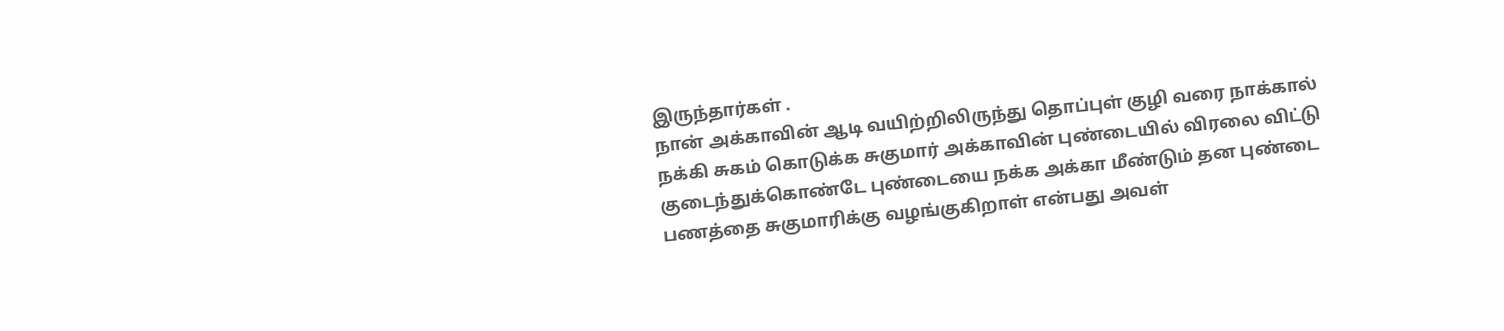இருந்தார்கள் .
நான் அக்காவின் ஆடி வயிற்றிலிருந்து தொப்புள் குழி வரை நாக்கால் நக்கி சுகம் கொடுக்க சுகுமார் அக்காவின் புண்டையில் விரலை விட்டு குடைந்துக்கொண்டே புண்டையை நக்க அக்கா மீண்டும் தன புண்டை பணத்தை சுகுமாரிக்கு வழங்குகிறாள் என்பது அவள்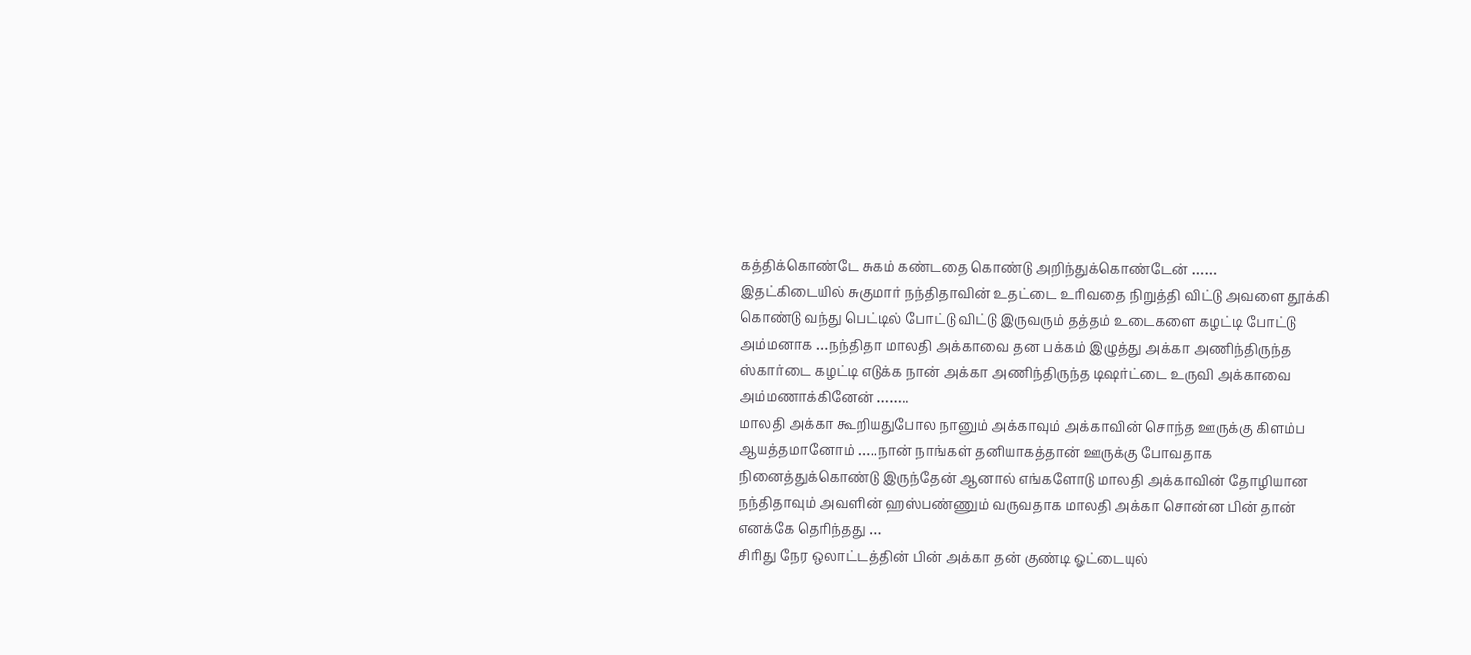கத்திக்கொண்டே சுகம் கண்டதை கொண்டு அறிந்துக்கொண்டேன் ……
இதட்கிடையில் சுகுமார் நந்திதாவின் உதட்டை உரிவதை நிறுத்தி விட்டு அவளை தூக்கி கொண்டு வந்து பெட்டில் போட்டு விட்டு இருவரும் தத்தம் உடைகளை கழட்டி போட்டு அம்மனாக …நந்திதா மாலதி அக்காவை தன பக்கம் இழுத்து அக்கா அணிந்திருந்த ஸ்கார்டை கழட்டி எடுக்க நான் அக்கா அணிந்திருந்த டிஷர்ட்டை உருவி அக்காவை அம்மணாக்கினேன் ……..
மாலதி அக்கா கூறியதுபோல நானும் அக்காவும் அக்காவின் சொந்த ஊருக்கு கிளம்ப ஆயத்தமானோம் …..நான் நாங்கள் தனியாகத்தான் ஊருக்கு போவதாக நினைத்துக்கொண்டு இருந்தேன் ஆனால் எங்களோடு மாலதி அக்காவின் தோழியான நந்திதாவும் அவளின் ஹஸ்பண்ணும் வருவதாக மாலதி அக்கா சொன்ன பின் தான் எனக்கே தெரிந்தது …
சிரிது நேர ஒலாட்டத்தின் பின் அக்கா தன் குண்டி ஓட்டையுல்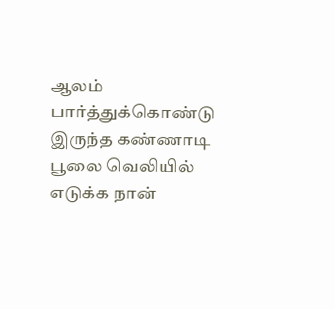ஆலம் பார்த்துக்கொண்டு இருந்த கண்ணாடி பூலை வெலியில் எடுக்க நான்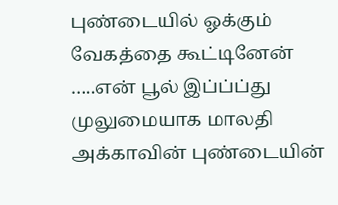புண்டையில் ஓக்கும் வேகத்தை கூட்டினேன் …..என் பூல் இப்ப்ப்து முலுமையாக மாலதி அக்காவின் புண்டையின்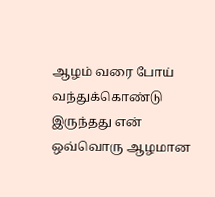ஆழம் வரை போய் வந்துக்கொண்டு இருந்தது என் ஒவ்வொரு ஆழமான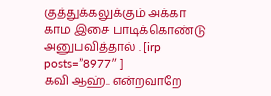குத்துக்கலுக்கும் அக்கா காம இசை பாடிக்கொண்டு அனுபவித்தால் . [irp posts=”8977″ ]
கவி ஆஹ்.. என்றவாறே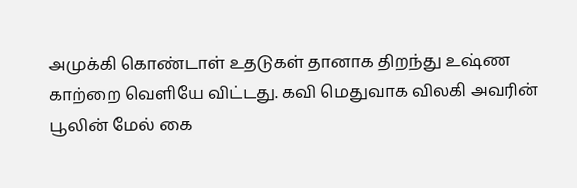அமுக்கி கொண்டாள் உதடுகள் தானாக திறந்து உஷ்ண காற்றை வெளியே விட்டது. கவி மெதுவாக விலகி அவரின் பூலின் மேல் கை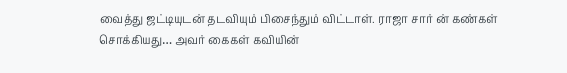வைத்து ஜட்டியுடன் தடவியும் பிசைந்தும் விட்டாள். ராஜா சார் ன் கண்கள் சொக்கியது… அவர் கைகள் கவியின்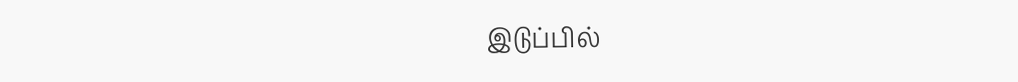இடுப்பில்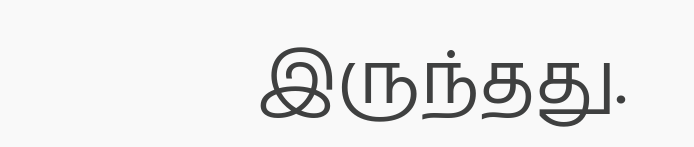இருந்தது.